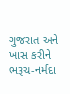ગુજરાત અને ખાસ કરીને ભરૂચ-નર્મદા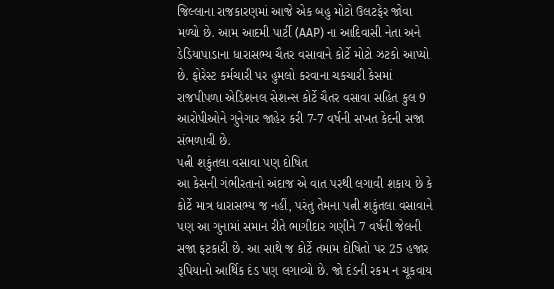જિલ્લાના રાજકારણમાં આજે એક બહુ મોટો ઉલટફેર જોવા મળ્યો છે. આમ આદમી પાર્ટી (AAP) ના આદિવાસી નેતા અને ડેડિયાપાડાના ધારાસભ્ય ચૈતર વસાવાને કોર્ટે મોટો ઝટકો આપ્યો છે. ફોરેસ્ટ કર્મચારી પર હુમલો કરવાના ચકચારી કેસમાં રાજપીપળા એડિશનલ સેશન્સ કોર્ટે ચૈતર વસાવા સહિત કુલ 9 આરોપીઓને ગુનેગાર જાહેર કરી 7-7 વર્ષની સખત કેદની સજા સંભળાવી છે.
પત્ની શકુંતલા વસાવા પણ દોષિત
આ કેસની ગંભીરતાનો અંદાજ એ વાત પરથી લગાવી શકાય છે કે કોર્ટે માત્ર ધારાસભ્ય જ નહીં, પરંતુ તેમના પત્ની શકુંતલા વસાવાને પણ આ ગુનામાં સમાન રીતે ભાગીદાર ગણીને 7 વર્ષની જેલની સજા ફટકારી છે. આ સાથે જ કોર્ટે તમામ દોષિતો પર 25 હજાર રૂપિયાનો આર્થિક દંડ પણ લગાવ્યો છે. જો દંડની રકમ ન ચૂકવાય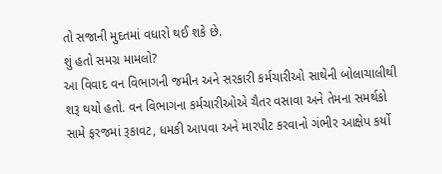તો સજાની મુદતમાં વધારો થઈ શકે છે.
શું હતો સમગ્ર મામલો?
આ વિવાદ વન વિભાગની જમીન અને સરકારી કર્મચારીઓ સાથેની બોલાચાલીથી શરૂ થયો હતો. વન વિભાગના કર્મચારીઓએ ચૈતર વસાવા અને તેમના સમર્થકો સામે ફરજમાં રૂકાવટ, ધમકી આપવા અને મારપીટ કરવાનો ગંભીર આક્ષેપ કર્યો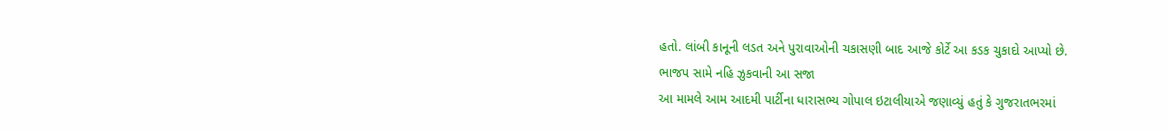હતો. લાંબી કાનૂની લડત અને પુરાવાઓની ચકાસણી બાદ આજે કોર્ટે આ કડક ચુકાદો આપ્યો છે.
ભાજપ સામે નહિ ઝુકવાની આ સજા
આ મામલે આમ આદમી પાર્ટીના ધારાસભ્ય ગોપાલ ઇટાલીયાએ જણાવ્યું હતું કે ગુજરાતભરમાં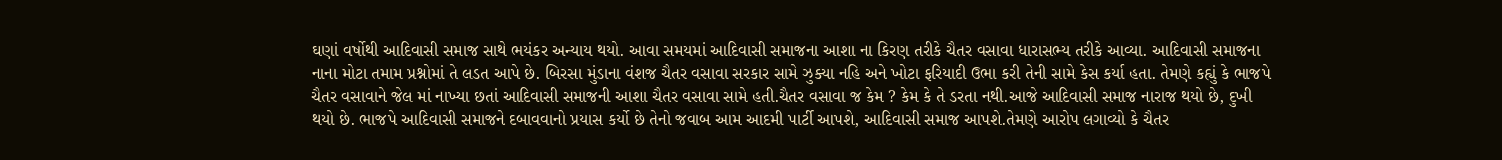ઘણાં વર્ષોથી આદિવાસી સમાજ સાથે ભયંકર અન્યાય થયો. આવા સમયમાં આદિવાસી સમાજના આશા ના કિરણ તરીકે ચૈતર વસાવા ધારાસભ્ય તરીકે આવ્યા. આદિવાસી સમાજના નાના મોટા તમામ પ્રશ્નોમાં તે લડત આપે છે. બિરસા મુંડાના વંશજ ચૈતર વસાવા સરકાર સામે ઝુક્યા નહિ અને ખોટા ફરિયાદી ઉભા કરી તેની સામે કેસ કર્યા હતા. તેમણે કહ્યું કે ભાજપે ચૈતર વસાવાને જેલ માં નાખ્યા છતાં આદિવાસી સમાજની આશા ચૈતર વસાવા સામે હતી.ચૈતર વસાવા જ કેમ ? કેમ કે તે ડરતા નથી.આજે આદિવાસી સમાજ નારાજ થયો છે, દુખી થયો છે. ભાજપે આદિવાસી સમાજને દબાવવાનો પ્રયાસ કર્યો છે તેનો જવાબ આમ આદમી પાર્ટી આપશે, આદિવાસી સમાજ આપશે.તેમણે આરોપ લગાવ્યો કે ચૈતર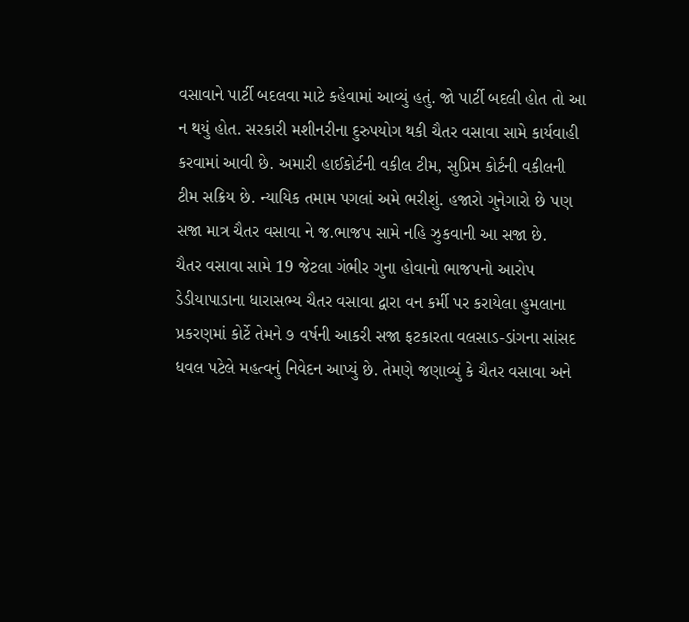વસાવાને પાર્ટી બદલવા માટે કહેવામાં આવ્યું હતું. જો પાર્ટી બદલી હોત તો આ ન થયું હોત. સરકારી મશીનરીના દુરુપયોગ થકી ચૈતર વસાવા સામે કાર્યવાહી કરવામાં આવી છે. અમારી હાઈકોર્ટની વકીલ ટીમ, સુપ્રિમ કોર્ટની વકીલની ટીમ સક્રિય છે. ન્યાયિક તમામ પગલાં અમે ભરીશું. હજારો ગુનેગારો છે પણ સજા માત્ર ચૈતર વસાવા ને જ.ભાજપ સામે નહિ ઝુકવાની આ સજા છે.
ચૈતર વસાવા સામે 19 જેટલા ગંભીર ગુના હોવાનો ભાજપનો આરોપ
ડેડીયાપાડાના ધારાસભ્ય ચૈતર વસાવા દ્વારા વન કર્મી પર કરાયેલા હુમલાના પ્રકરણમાં કોર્ટે તેમને ૭ વર્ષની આકરી સજા ફટકારતા વલસાડ-ડાંગના સાંસદ ધવલ પટેલે મહત્વનું નિવેદન આપ્યું છે. તેમણે જણાવ્યું કે ચૈતર વસાવા અને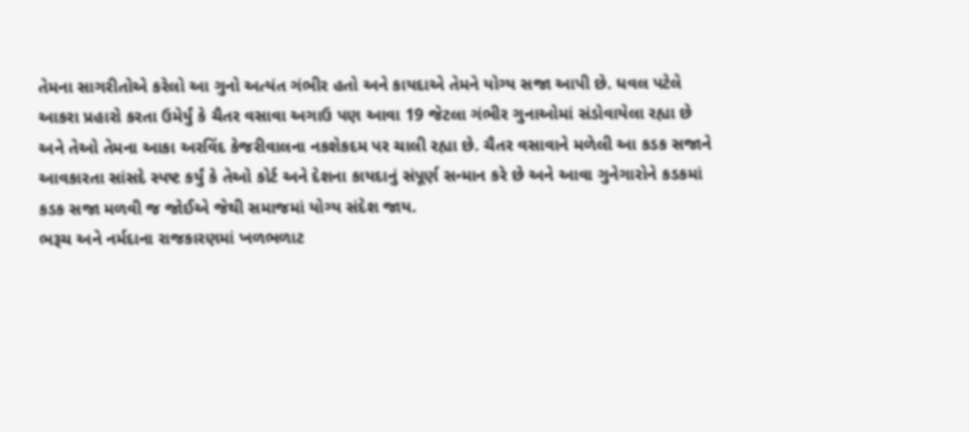તેમના સાગરીતોએ કરેલો આ ગુનો અત્યંત ગંભીર હતો અને કાયદાએ તેમને યોગ્ય સજા આપી છે. ધવલ પટેલે આકરા પ્રહારો કરતા ઉમેર્યું કે ચૈતર વસાવા અગાઉ પણ આવા 19 જેટલા ગંભીર ગુનાઓમાં સંડોવાયેલા રહ્યા છે અને તેઓ તેમના આકા અરવિંદ કેજરીવાલના નકશેકદમ પર ચાલી રહ્યા છે. ચૈતર વસાવાને મળેલી આ કડક સજાને આવકારતા સાંસદે સ્પષ્ટ કર્યું કે તેઓ કોર્ટ અને દેશના કાયદાનું સંપૂર્ણ સન્માન કરે છે અને આવા ગુનેગારોને કડકમાં કડક સજા મળવી જ જોઈએ જેથી સમાજમાં યોગ્ય સંદેશ જાય.
ભરૂચ અને નર્મદાના રાજકારણમાં ખળભળાટ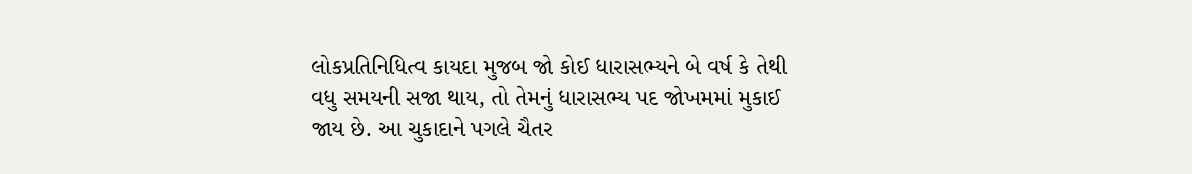લોકપ્રતિનિધિત્વ કાયદા મુજબ જો કોઈ ધારાસભ્યને બે વર્ષ કે તેથી વધુ સમયની સજા થાય, તો તેમનું ધારાસભ્ય પદ જોખમમાં મુકાઈ જાય છે. આ ચુકાદાને પગલે ચૈતર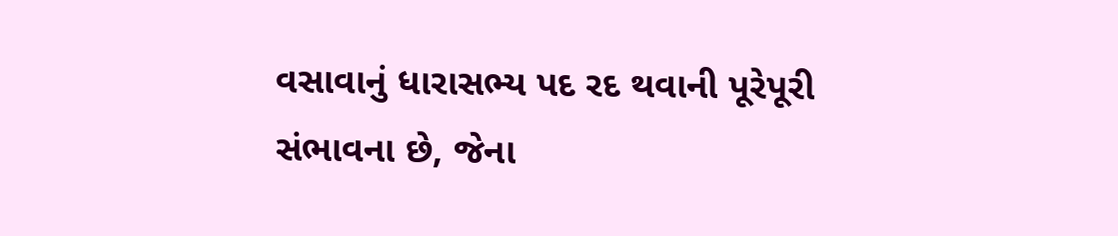વસાવાનું ધારાસભ્ય પદ રદ થવાની પૂરેપૂરી સંભાવના છે, જેના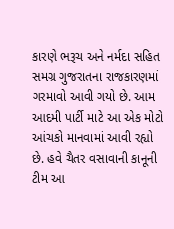કારણે ભરૂચ અને નર્મદા સહિત સમગ્ર ગુજરાતના રાજકારણમાં ગરમાવો આવી ગયો છે. આમ આદમી પાર્ટી માટે આ એક મોટો આંચકો માનવામાં આવી રહ્યો છે. હવે ચૈતર વસાવાની કાનૂની ટીમ આ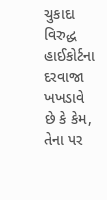ચુકાદા વિરુદ્ધ હાઈકોર્ટના દરવાજા ખખડાવે છે કે કેમ, તેના પર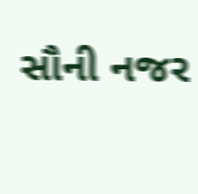સૌની નજર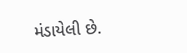મંડાયેલી છે.